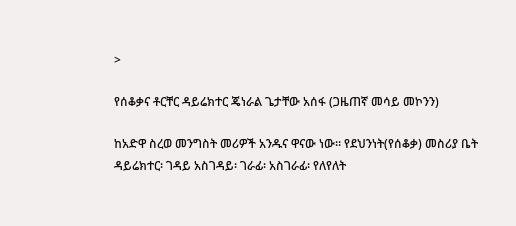>

የሰቆቃና ቶርቸር ዳይሬክተር ጄነራል ጌታቸው አሰፋ (ጋዜጠኛ መሳይ መኮንን)

ከአድዋ ስረወ መንግስት መሪዎች አንዱና ዋናው ነው። የደህንነት(የሰቆቃ) መስሪያ ቤት ዳይሬክተር፡ ገዳይ አስገዳይ፡ ገራፊ፡ አስገራፊ፡ የለየለት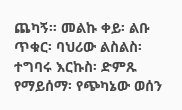ጨካኝ። መልኩ ቀይ፡ ልቡ ጥቁር፡ ባህሪው ልስልስ፡ ተግባሩ እርኩስ፡ ድምጹ የማይሰማ፡ የጭካኔው ወሰን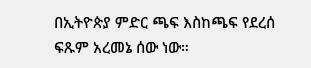በኢትዮጵያ ምድር ጫፍ እስከጫፍ የደረሰ ፍጹም አረመኔ ሰው ነው።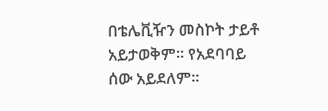በቴሌቪዥን መስኮት ታይቶ አይታወቅም። የአደባባይ ሰው አይደለም።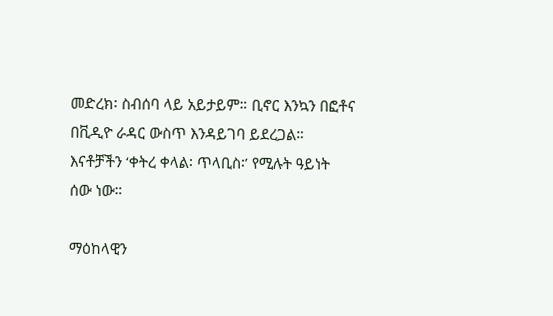መድረክ፡ ስብሰባ ላይ አይታይም። ቢኖር እንኳን በፎቶና በቪዲዮ ራዳር ውስጥ እንዳይገባ ይደረጋል። እናቶቻችን ‘ቀትረ ቀላል፡ ጥላቢስ፡’ የሚሉት ዓይነት ሰው ነው።

ማዕከላዊን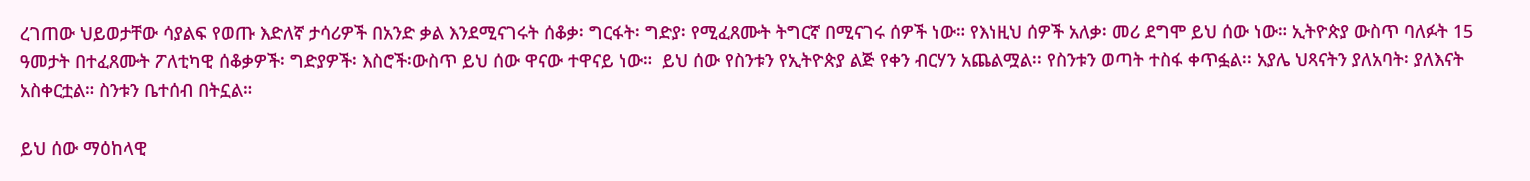ረገጠው ህይወታቸው ሳያልፍ የወጡ እድለኛ ታሳሪዎች በአንድ ቃል እንደሚናገሩት ሰቆቃ፡ ግርፋት፡ ግድያ፡ የሚፈጸሙት ትግርኛ በሚናገሩ ሰዎች ነው። የእነዚህ ሰዎች አለቃ፡ መሪ ደግሞ ይህ ሰው ነው። ኢትዮጵያ ውስጥ ባለፉት 15 ዓመታት በተፈጸሙት ፖለቲካዊ ሰቆቃዎች፡ ግድያዎች፡ እስሮች፡ውስጥ ይህ ሰው ዋናው ተዋናይ ነው።  ይህ ሰው የስንቱን የኢትዮጵያ ልጅ የቀን ብርሃን አጨልሟል፡፡ የስንቱን ወጣት ተስፋ ቀጥፏል፡፡ አያሌ ህጻናትን ያለአባት፡ ያለእናት አስቀርቷል። ስንቱን ቤተሰብ በትኗል።

ይህ ሰው ማዕከላዊ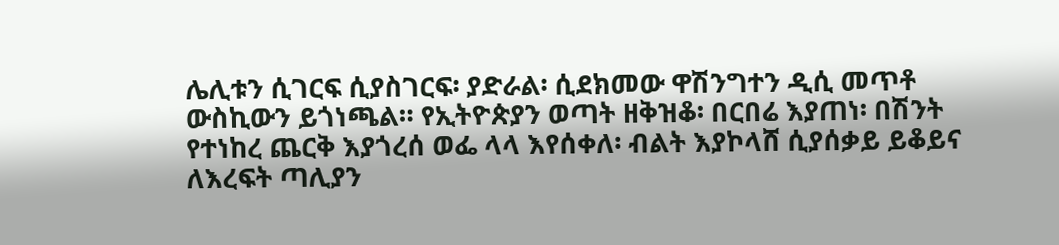ሌሊቱን ሲገርፍ ሲያስገርፍ፡ ያድራል፡ ሲደክመው ዋሽንግተን ዲሲ መጥቶ ውስኪውን ይጎነጫል። የኢትዮጵያን ወጣት ዘቅዝቆ፡ በርበሬ እያጠነ፡ በሽንት የተነከረ ጨርቅ እያጎረሰ ወፌ ላላ እየሰቀለ፡ ብልት እያኮላሸ ሲያሰቃይ ይቆይና ለእረፍት ጣሊያን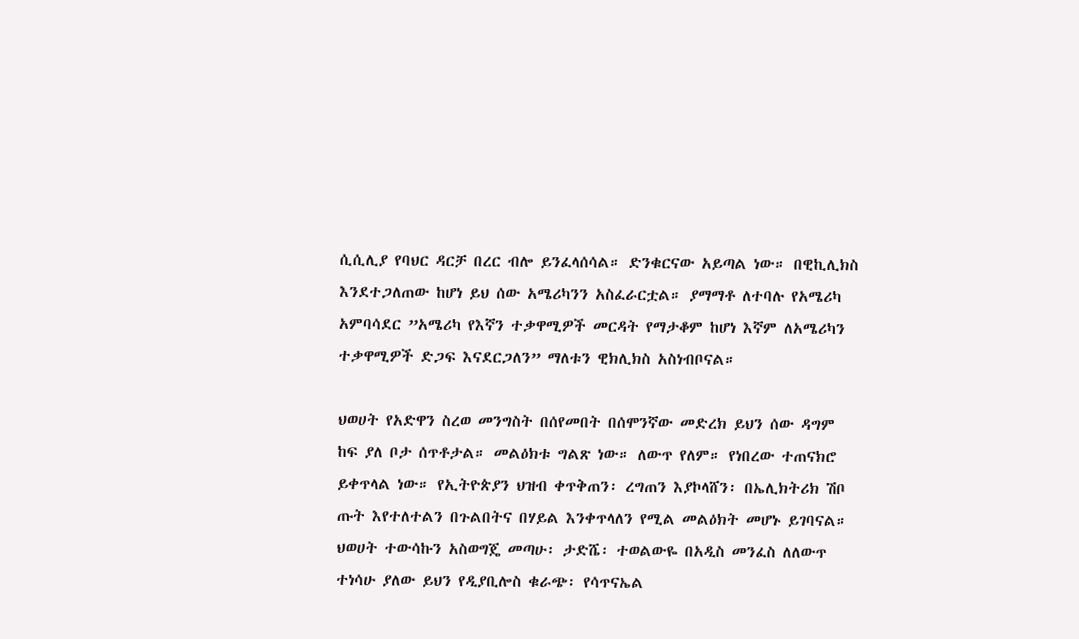ሲሲሊያ የባህር ዳርቻ በረር ብሎ ይንፈላሰሳል። ድንቁርናው አይጣል ነው። በዊኪሊክስ እንደተጋለጠው ከሆነ ይህ ሰው አሜሪካንን አስፈራርቷል። ያማማቶ ለተባሉ የአሜሪካ አምባሳደር ”አሜሪካ የእኛን ተቃዋሚዎች መርዳት የማታቆም ከሆነ እኛም ለአሜሪካን ተቃዋሚዎች ድጋፍ እናደርጋለን” ማለቱን ዊክሊክስ አስነብቦናል።

ህወሀት የአድዋን ስረወ መንግስት በሰየመበት በሰሞንኛው መድረክ ይህን ሰው ዳግም ከፍ ያለ ቦታ ሰጥቶታል። መልዕክቱ ግልጽ ነው። ለውጥ የለም። የነበረው ተጠናክሮ ይቀጥላል ነው። የኢትዮጵያን ህዝብ ቀጥቅጠን፡ ረግጠን እያኮላሸን፡ በኤሊክትሪክ ሽቦ ጡት እየተለተልን በጉልበትና በሃይል እንቀጥላለን የሚል መልዕክት መሆኑ ይገባናል። ህወሀት ተውሳኩን አስወግጄ መጣሁ፡ ታድሼ፡ ተወልውዬ በአዲስ መንፈስ ለለውጥ ተነሳሁ ያለው ይህን የዲያቢሎስ ቁራጭ፡ የሳጥናኤል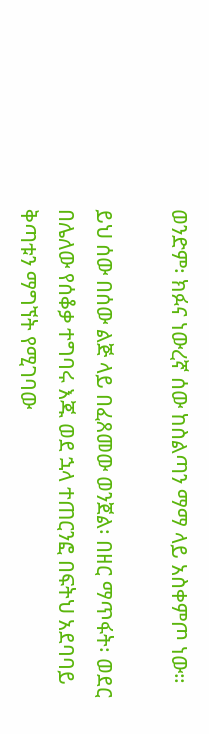ወንድም፡ ክፉና ነውረኛ ሰው ከስልጣን ማማ ላይ አስቀምጦ ነው።

ይህ ሰው በሰው ልጅ ላይ በፈጸመው ወንጀል፡ በዘር ማጥፋት፡ ወደር በሌለው የሰቆቃ ተግባሩ እጁ ወደ ኋላ ተጠርንፎ በፍትህ አደባባይ ቅጣቱን ማግኘት የሚገባው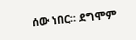ሰው ነበር። ደግሞም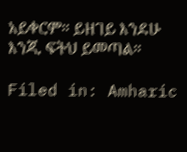አይቀርም። ይዘገይ እንደሁ እንጂ ፍትህ ይመጣል።

Filed in: Amharic